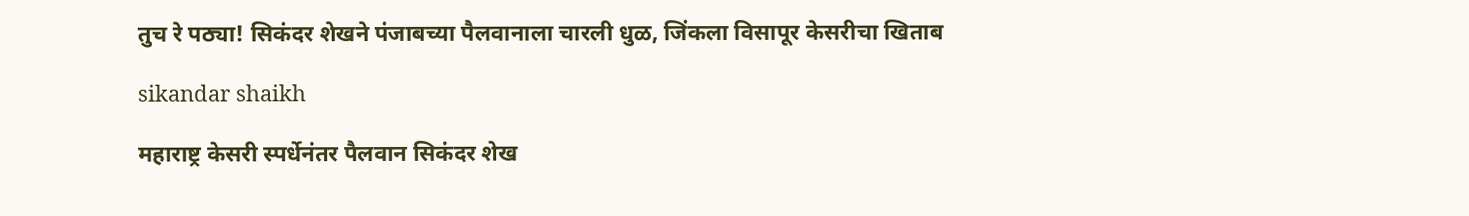तुच रे पठ्या! सिकंदर शेखने पंजाबच्या पैलवानाला चारली धुळ, जिंकला विसापूर केसरीचा खिताब

sikandar shaikh

महाराष्ट्र केसरी स्पर्धेनंतर पैलवान सिकंदर शेख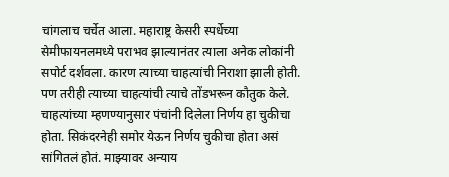चांगलाच चर्चेत आला. महाराष्ट्र केसरी स्पर्धेच्या सेमीफायनलमध्ये पराभव झाल्यानंतर त्याला अनेक लोकांनी सपोर्ट दर्शवला. कारण त्याच्या चाहत्यांची निराशा झाली होती. पण तरीही त्याच्या चाहत्यांची त्याचे तोंडभरून कौतुक केले. चाहत्यांच्या म्हणण्यानुसार पंचांनी दिलेला निर्णय हा चुकीचा होता. सिकंदरनेही समोर येऊन निर्णय चुकीचा होता असं सांगितलं होतं. माझ्यावर अन्याय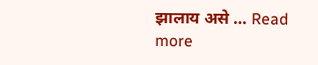झालाय असे … Read more